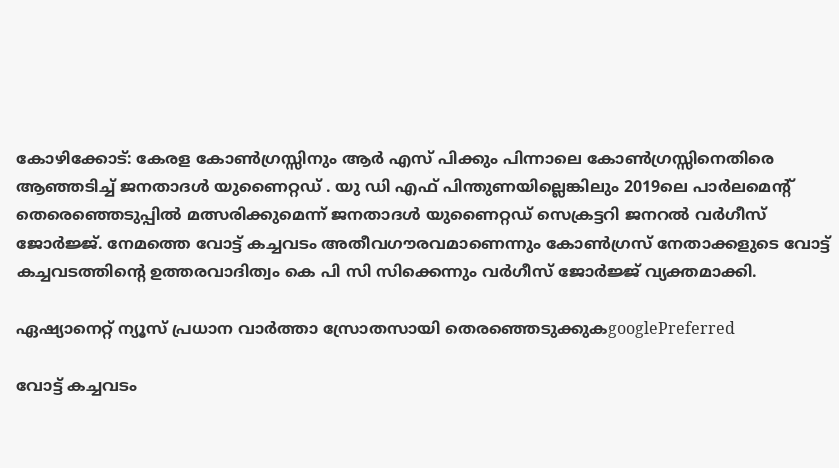കോഴിക്കോട്: കേരള കോൺഗ്രസ്സിനും ആർ എസ് പിക്കും പിന്നാലെ കോൺഗ്രസ്സിനെതിരെ ആഞ്ഞടിച്ച് ജനതാദൾ യുണൈറ്റഡ് . യു ഡി എഫ് പിന്തുണയില്ലെങ്കിലും 2019ലെ പാർലമെന്റ് തെരെഞ്ഞെടുപ്പിൽ മത്സരിക്കുമെന്ന് ജനതാദൾ യുണൈറ്റഡ് സെക്രട്ടറി ജനറൽ വർ‍ഗീസ് ജോർജ്ജ്. നേമത്തെ വോട്ട് കച്ചവടം അതീവഗൗരവമാണെന്നും കോൺഗ്രസ് നേതാക്കളുടെ വോട്ട് കച്ചവടത്തിന്റെ ഉത്തരവാദിത്വം കെ പി സി സിക്കെന്നും വർ‍ഗീസ് ജോർജ്ജ് വ്യക്തമാക്കി.

ഏഷ്യാനെറ്റ് ന്യൂസ് പ്രധാന വാർത്താ സ്രോതസായി തെരഞ്ഞെടുക്കുകgooglePreferred

വോട്ട് കച്ചവടം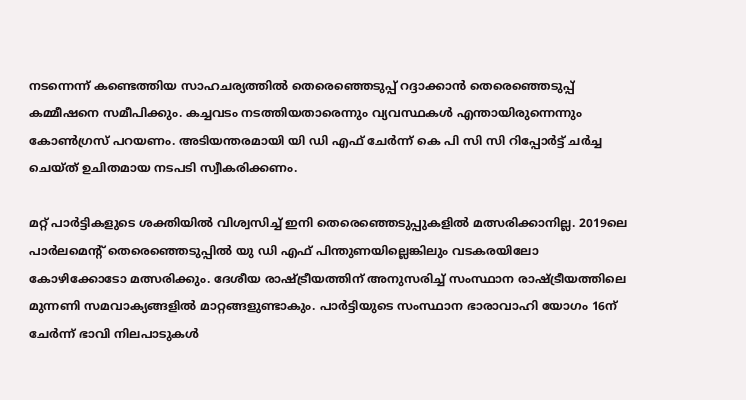നടന്നെന്ന് കണ്ടെത്തിയ സാഹചര്യത്തിൽ തെരെഞ്ഞെടുപ്പ് റദ്ദാക്കാൻ തെരെഞ്ഞെടുപ്പ് കമ്മീഷനെ സമീപിക്കും. കച്ചവടം നടത്തിയതാരെന്നും വ്യവസ്ഥകൾ എന്തായിരുന്നെന്നും കോൺഗ്രസ് പറയണം. അടിയന്തരമായി യി ഡി എഫ് ചേർന്ന് കെ പി സി സി റിപ്പോർട്ട് ചർച്ച ചെയ്ത് ഉചിതമായ നടപടി സ്വീകരിക്കണം.

മറ്റ് പാർട്ടികളുടെ ശക്തിയിൽ വിശ്വസിച്ച് ഇനി തെരെഞ്ഞെടുപ്പുകളിൽ മത്സരിക്കാനില്ല. 2019ലെ പാർലമെന്റ് തെരെഞ്ഞെടുപ്പിൽ യു ഡി എഫ് പിന്തുണയില്ലെങ്കിലും വടകരയിലോ കോഴിക്കോടോ മത്സരിക്കും. ദേശീയ രാഷ്ട്രീയത്തിന് അനുസരിച്ച് സംസ്ഥാന രാഷ്ട്രീയത്തിലെ മുന്നണി സമവാക്യങ്ങളിൽ മാറ്റങ്ങളുണ്ടാകും. പാർട്ടിയുടെ സംസ്ഥാന ഭാരാവാഹി യോഗം 16ന് ചേർന്ന് ഭാവി നിലപാടുകൾ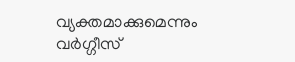വ്യക്തമാക്കുമെന്നും വര്‍ഗ്ഗീസ്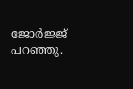ജോര്‍ജ്ജ് പറഞ്ഞു.